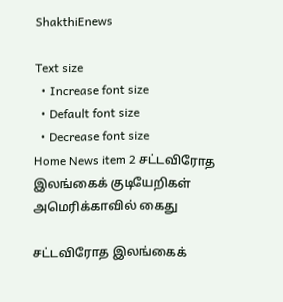ShakthiEnews

Text size
  • Increase font size
  • Default font size
  • Decrease font size
Home News item 2 சட்டவிரோத இலங்கைக் குடியேறிகள் அமெரிக்காவில் கைது

சட்டவிரோத இலங்கைக்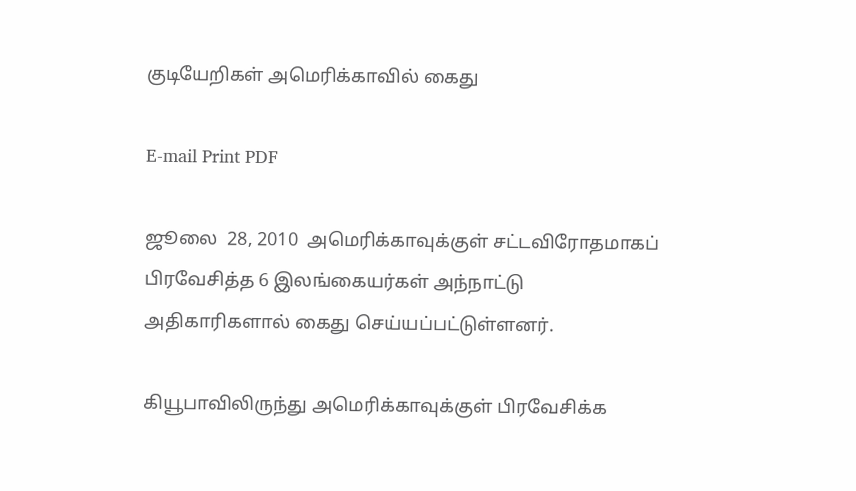குடியேறிகள் அமெரிக்காவில் கைது

E-mail Print PDF

ஜூலை  28, 2010  அமெரிக்காவுக்குள் சட்டவிரோதமாகப் பிரவேசித்த 6 இலங்கையர்கள் அந்நாட்டு அதிகாரிகளால் கைது செய்யப்பட்டுள்ளனர்.

கியூபாவிலிருந்து அமெரிக்காவுக்குள் பிரவேசிக்க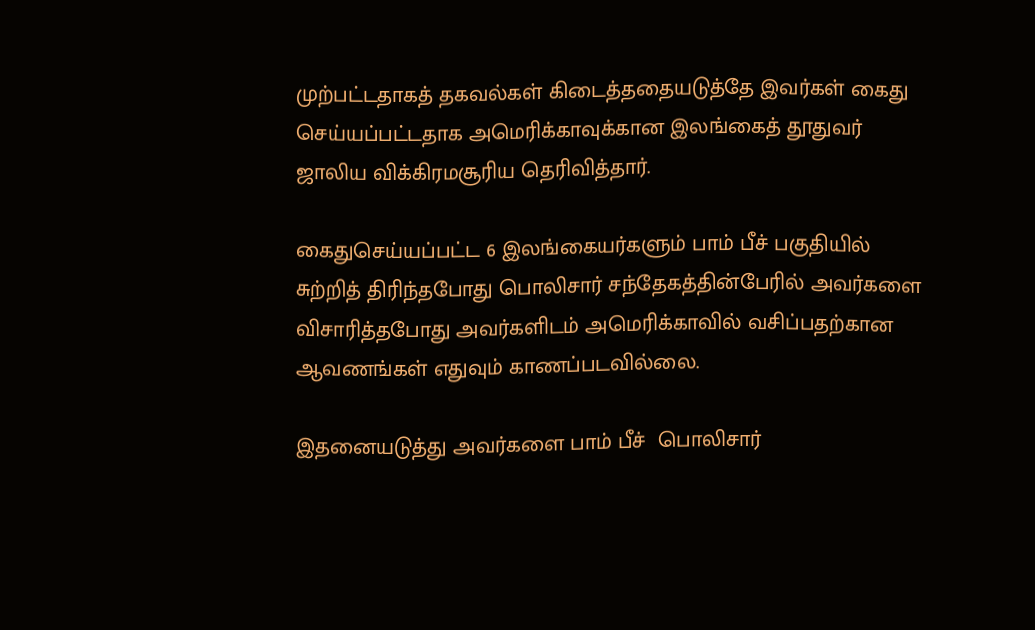முற்பட்டதாகத் தகவல்கள் கிடைத்ததையடுத்தே இவர்கள் கைது செய்யப்பட்டதாக அமெரிக்காவுக்கான இலங்கைத் தூதுவர் ஜாலிய விக்கிரமசூரிய தெரிவித்தார்.

கைதுசெய்யப்பட்ட 6 இலங்கையர்களும் பாம் பீச் பகுதியில் சுற்றித் திரிந்தபோது பொலிசார் சந்தேகத்தின்பேரில் அவர்களை விசாரித்தபோது அவர்களிடம் அமெரிக்காவில் வசிப்பதற்கான ஆவணங்கள் எதுவும் காணப்படவில்லை.

இதனையடுத்து அவர்களை பாம் பீச்  பொலிசார்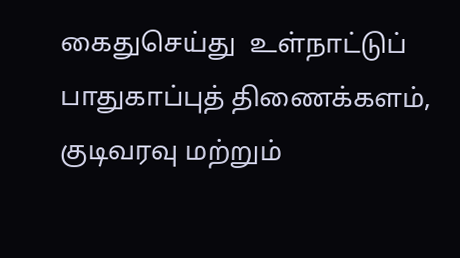கைதுசெய்து  உள்நாட்டுப் பாதுகாப்புத் திணைக்களம், குடிவரவு மற்றும்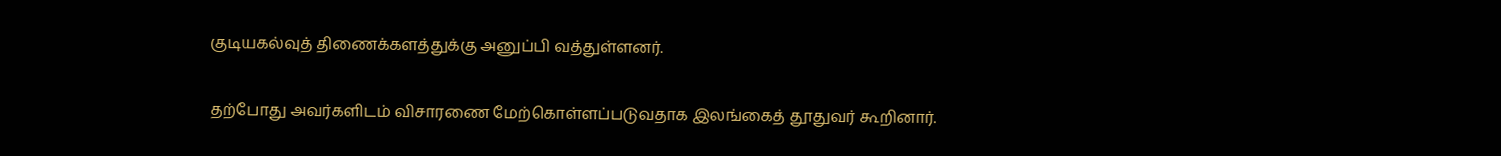குடியகல்வுத் திணைக்களத்துக்கு அனுப்பி வத்துள்ளனர்.

தற்போது அவர்களிடம் விசாரணை மேற்கொள்ளப்படுவதாக இலங்கைத் தூதுவர் கூறினார்.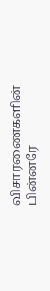விசாரணைகளின் பின்னரே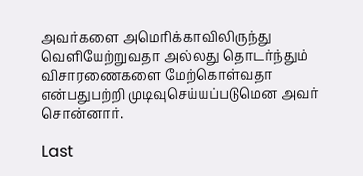அவர்களை அமெரிக்காவிலிருந்து வெளியேற்றுவதா அல்லது தொடர்ந்தும் விசாரணைகளை மேற்கொள்வதா என்பதுபற்றி முடிவுசெய்யப்படுமென அவர் சொன்னார்.

Last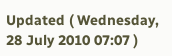Updated ( Wednesday, 28 July 2010 07:07 )